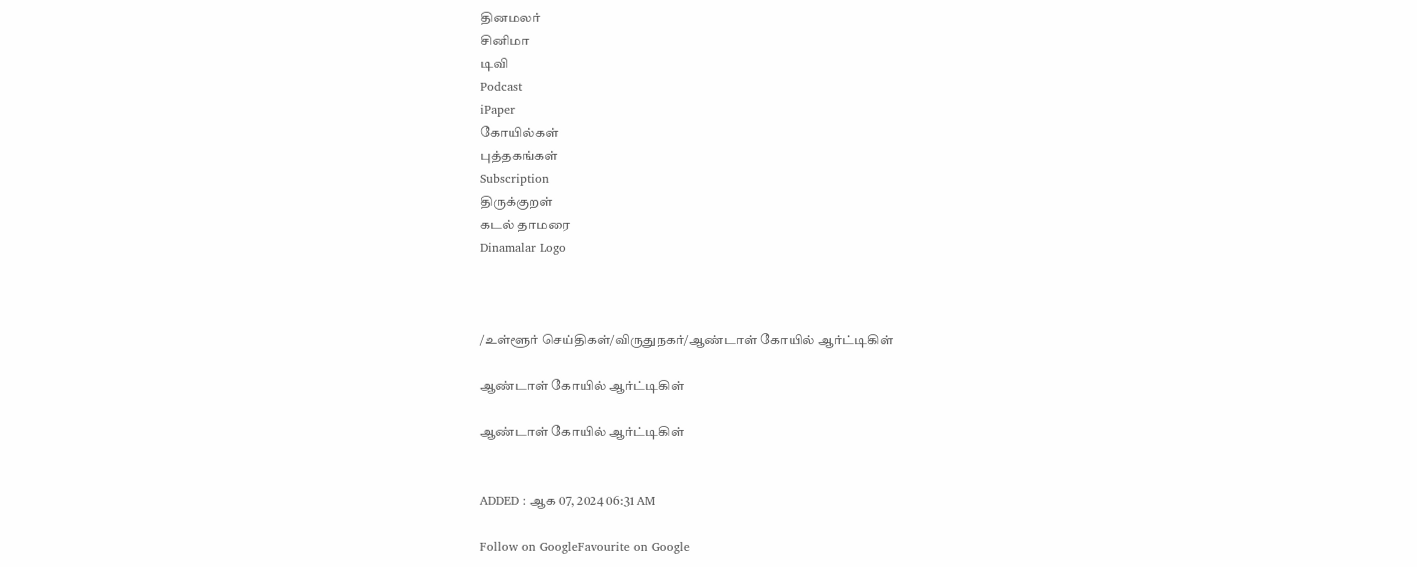தினமலர்
சினிமா
டிவி
Podcast
iPaper
கோயில்கள்
புத்தகங்கள்
Subscription
திருக்குறள்
கடல் தாமரை
Dinamalar Logo



/உள்ளூர் செய்திகள்/விருதுநகர்/ஆண்டாள் கோயில் ஆர்ட்டிகிள்

ஆண்டாள் கோயில் ஆர்ட்டிகிள்

ஆண்டாள் கோயில் ஆர்ட்டிகிள்


ADDED : ஆக 07, 2024 06:31 AM

Follow on GoogleFavourite on Google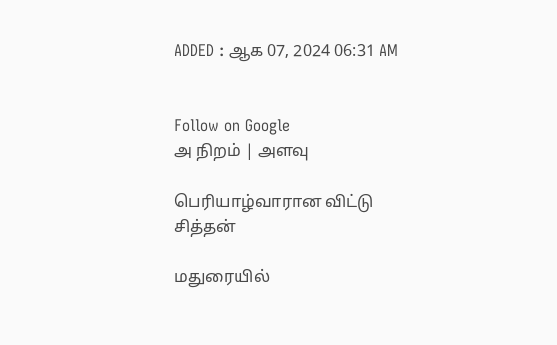ADDED : ஆக 07, 2024 06:31 AM


Follow on Google
அ நிறம் | அளவு

பெரியாழ்வாரான விட்டு சித்தன்

மதுரையில்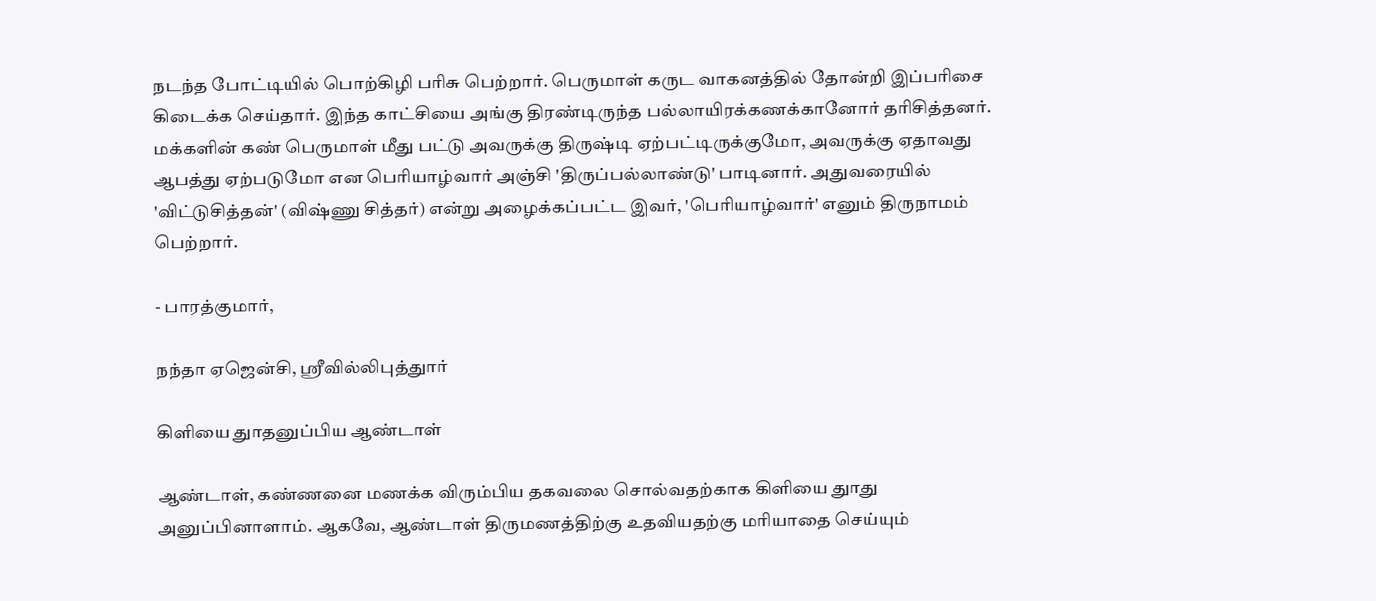நடந்த போட்டியில் பொற்கிழி பரிசு பெற்றார். பெருமாள் கருட வாகனத்தில் தோன்றி இப்பரிசை கிடைக்க செய்தார். இந்த காட்சியை அங்கு திரண்டிருந்த பல்லாயிரக்கணக்கானோர் தரிசித்தனர். மக்களின் கண் பெருமாள் மீது பட்டு அவருக்கு திருஷ்டி ஏற்பட்டிருக்குமோ, அவருக்கு ஏதாவது ஆபத்து ஏற்படுமோ என பெரியாழ்வார் அஞ்சி 'திருப்பல்லாண்டு' பாடினார். அதுவரையில் 'விட்டுசித்தன்' (விஷ்ணு சித்தர்) என்று அழைக்கப்பட்ட இவர், 'பெரியாழ்வார்' எனும் திருநாமம் பெற்றார்.

- பாரத்குமார்,

நந்தா ஏஜென்சி, ஸ்ரீவில்லிபுத்துார்

கிளியை துாதனுப்பிய ஆண்டாள்

ஆண்டாள், கண்ணனை மணக்க விரும்பிய தகவலை சொல்வதற்காக கிளியை துாது அனுப்பினாளாம். ஆகவே, ஆண்டாள் திருமணத்திற்கு உதவியதற்கு மரியாதை செய்யும்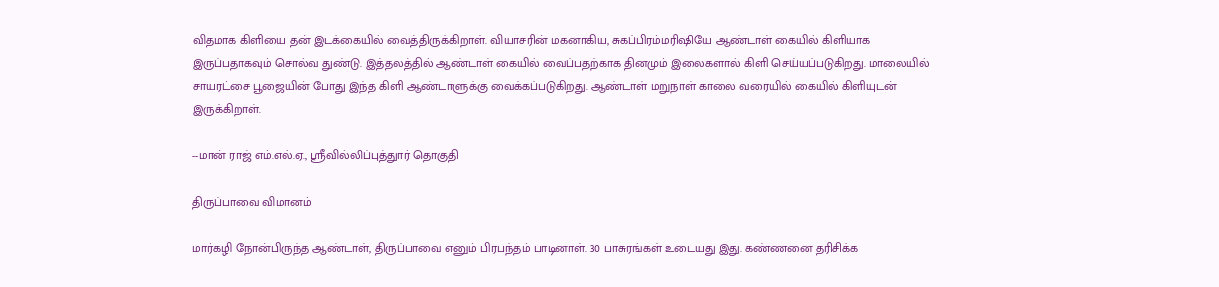விதமாக கிளியை தன் இடக்கையில் வைத்திருக்கிறாள். வியாசரின் மகனாகிய, சுகப்பிரம்மரிஷியே ஆண்டாள் கையில் கிளியாக இருப்பதாகவும் சொல்வ துண்டு. இத்தலத்தில் ஆண்டாள் கையில் வைப்பதற்காக தினமும் இலைகளால் கிளி செய்யப்படுகிறது. மாலையில் சாயரட்சை பூஜையின் போது இந்த கிளி ஆண்டாளுக்கு வைக்கப்படுகிறது. ஆண்டாள் மறுநாள் காலை வரையில் கையில் கிளியுடன் இருக்கிறாள்.

--மான் ராஜ் எம்.எல்.ஏ., ஸ்ரீவில்லிப்புத்துார் தொகுதி

திருப்பாவை விமானம்

மார்கழி நோன்பிருந்த ஆண்டாள், திருப்பாவை எனும் பிரபந்தம் பாடினாள். 30 பாசுரங்கள் உடையது இது. கண்ணனை தரிசிக்க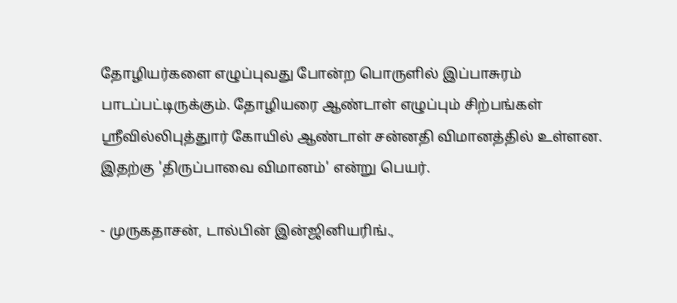தோழியர்களை எழுப்புவது போன்ற பொருளில் இப்பாசுரம் பாடப்பட்டிருக்கும். தோழியரை ஆண்டாள் எழுப்பும் சிற்பங்கள் ஸ்ரீவில்லிபுத்துார் கோயில் ஆண்டாள் சன்னதி விமானத்தில் உள்ளன. இதற்கு 'திருப்பாவை விமானம்' என்று பெயர்.

- முருகதாசன், டால்பின் இன்ஜினியரிங்.,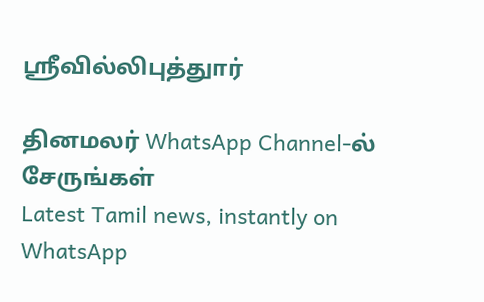ஸ்ரீவில்லிபுத்துார்

தினமலர் WhatsApp Channel-ல் சேருங்கள்
Latest Tamil news, instantly on WhatsApp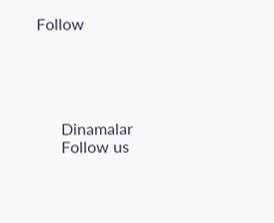Follow





      Dinamalar
      Follow us